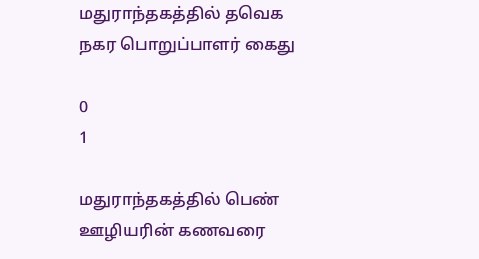மதுராந்தகத்தில் தவெக நகர பொறுப்பாளர் கைது

0
1

மதுராந்தகத்தில் பெண் ஊழியரின் கணவரை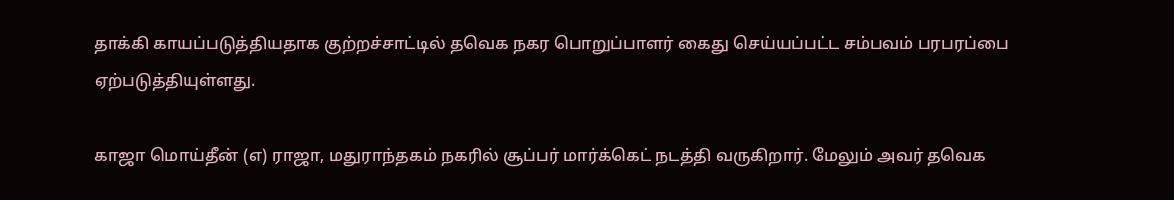தாக்கி காயப்படுத்தியதாக குற்றச்சாட்டில் தவெக நகர பொறுப்பாளர் கைது செய்யப்பட்ட சம்பவம் பரபரப்பை ஏற்படுத்தியுள்ளது.

காஜா மொய்தீன் (எ) ராஜா, மதுராந்தகம் நகரில் சூப்பர் மார்க்கெட் நடத்தி வருகிறார். மேலும் அவர் தவெக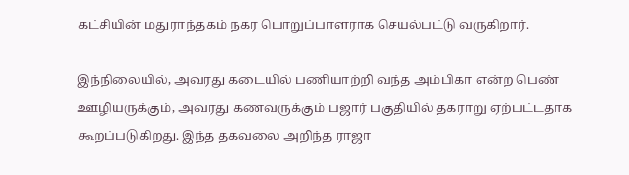கட்சியின் மதுராந்தகம் நகர பொறுப்பாளராக செயல்பட்டு வருகிறார்.

இந்நிலையில், அவரது கடையில் பணியாற்றி வந்த அம்பிகா என்ற பெண் ஊழியருக்கும், அவரது கணவருக்கும் பஜார் பகுதியில் தகராறு ஏற்பட்டதாக கூறப்படுகிறது. இந்த தகவலை அறிந்த ராஜா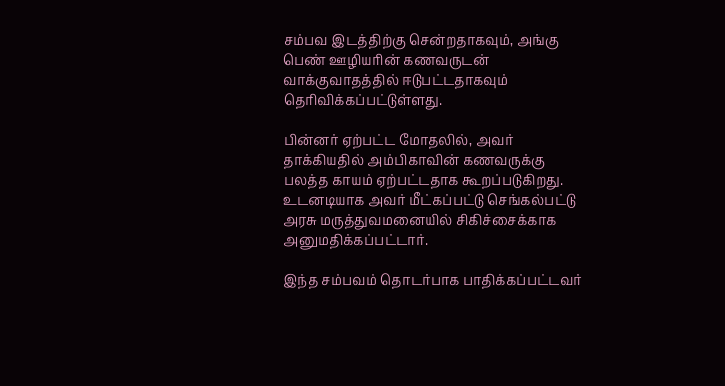சம்பவ இடத்திற்கு சென்றதாகவும், அங்கு பெண் ஊழியரின் கணவருடன் வாக்குவாதத்தில் ஈடுபட்டதாகவும் தெரிவிக்கப்பட்டுள்ளது.

பின்னர் ஏற்பட்ட மோதலில், அவர் தாக்கியதில் அம்பிகாவின் கணவருக்கு பலத்த காயம் ஏற்பட்டதாக கூறப்படுகிறது. உடனடியாக அவர் மீட்கப்பட்டு செங்கல்பட்டு அரசு மருத்துவமனையில் சிகிச்சைக்காக அனுமதிக்கப்பட்டார்.

இந்த சம்பவம் தொடர்பாக பாதிக்கப்பட்டவர்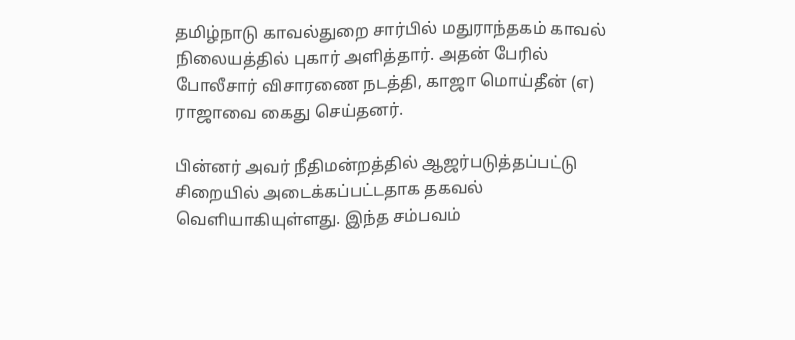தமிழ்நாடு காவல்துறை சார்பில் மதுராந்தகம் காவல் நிலையத்தில் புகார் அளித்தார். அதன் பேரில் போலீசார் விசாரணை நடத்தி, காஜா மொய்தீன் (எ) ராஜாவை கைது செய்தனர்.

பின்னர் அவர் நீதிமன்றத்தில் ஆஜர்படுத்தப்பட்டு சிறையில் அடைக்கப்பட்டதாக தகவல் வெளியாகியுள்ளது. இந்த சம்பவம்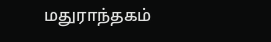மதுராந்தகம்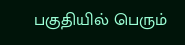பகுதியில் பெரும்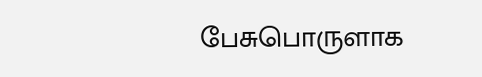பேசுபொருளாக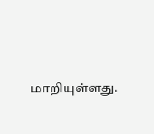மாறியுள்ளது.